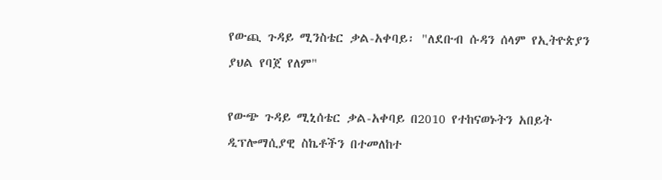የውጪ ጉዳይ ሚንስቴር ቃል-አቀባይ፡ "ለደቡብ ሱዳን ሰላም የኢትዮጵያን ያህል የባጀ የለም"

የውጭ ጉዳይ ሚኒሰቴር ቃል-አቀባይ በ2010 የተከናወኑትን አበይት ዲፕሎማሲያዊ ስኬቶችን በተመለከተ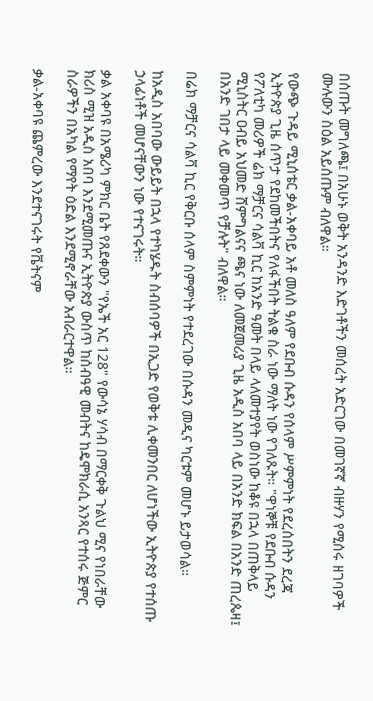በሰጡት መግለጫ፤ በአሁኑ ወቅት አንዳንድ እድገቶችን መሰረት አድርገው በመገኛኛ ብዙሃን የሚሰሩ ዘገባዎች ሙሉውን ስዕል አይሰጡም ብለዋል።

የውጭ ጉዳይ ሚኒሰቴር ቃል-አቀባይ አቶ መለስ ዓለም የደቡብ ሱዳን የሰላም ሥምምነት የደረሰበትን ደረጃ ኢትዮጵያ ጊዜ ሰጥታ የደከመችበትና የለፋችበት ትልቁ ስራ ነው ማለት ነው የገለጹት። "ዋነኞቹ የደቡብ ሱዳን የፖለቲካ መሪዎች ሬክ ማቻርና ሳልቫ ኪር ከአንድ ዓመት በላይ ላለመተያየት ወስነው ከቆዩ በኋላ በጠቅላይ ሚኒስትር ዐብይ አህመድ ሸምግልናና ጫና ነው ለመጀመሪያ ጊዜ አዲስ አበባ ላይ በአንድ ክፍል በአንድ ጠረጴዛ፤ በአንድ ገበታ ላይ መቀመጥ የቻሉት" ብለዋል።

በሬክ ማቻርና ሳልቫ ኪር የቅርቡ ሰላም ስምምነት የተደረገው በሱዳን መዲና ካርቱም መሆኑ ይታወሳል።

ከአዲስ አበባው ውይይት በኋላ የተካሄዱት ስብሰባዎች በኢጋድ የወቅቱ ሊቀመንበር ለሆነችው ኢትዮጵያ የተሰጡ ኃላፊነቶች መሆናቸውን ነው የተናገሩት።

ቃል አቀባዩ በአሜሪካ ምክር ቤት የጸደቀውን "የኤች አር 128" የውሳኔ ሃሳብ በማርቀቅ ጉልህ ሚና የነበራቸው ክሪስ ሚዝ አዲስ አበባ እንደሚመጡና ኢትዮጵያ ውስጥ ከሰብዓዊ መብትና ከዴሞክራሲ አንጻር የተሰሩ ጅምር ስራዎችን በአካል የማየት ዕድል እንደሚኖራቸው አብራርተዋል።

ቃል-አቀባዩ ጨምረው እንደተናገሩት የቬትናም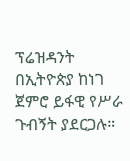ፕሬዝዳንት በኢትዮጵያ ከነገ ጀምሮ ይፋዊ የሥራ ጉብኝት ያደርጋሉ።